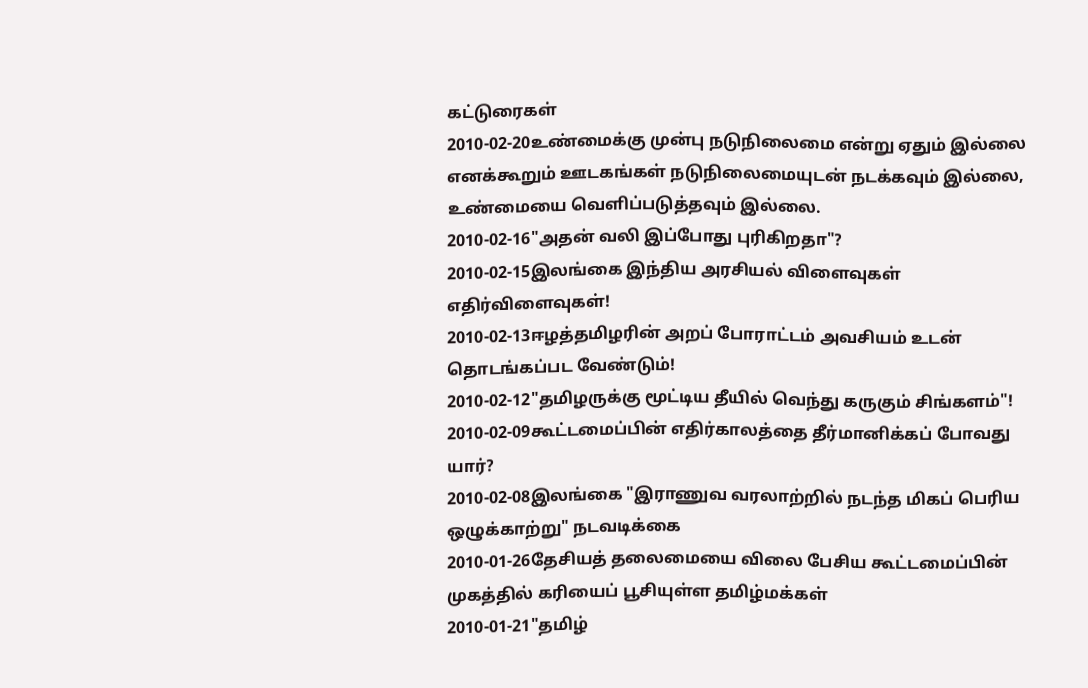கட்டுரைகள்
2010-02-20உண்மைக்கு முன்பு நடுநிலைமை என்று ஏதும் இல்லை எனக்கூறும் ஊடகங்கள் நடுநிலைமையுடன் நடக்கவும் இல்லை, உண்மையை வெளிப்படுத்தவும் இல்லை.
2010-02-16"அதன் வலி இப்போது புரிகிறதா"?
2010-02-15இலங்கை இந்திய அரசியல் விளைவுகள் எதிர்விளைவுகள்!
2010-02-13ஈழத்தமிழரின் அறப் போராட்டம் அவசியம் உடன் தொடங்கப்பட வேண்டும்!
2010-02-12"தமிழருக்கு மூட்டிய தீயில் வெந்து கருகும் சிங்களம்"!
2010-02-09கூட்டமைப்பின் எதிர்காலத்தை தீர்மானிக்கப் போவது யார்?
2010-02-08இலங்கை "இராணுவ வரலாற்றில் நடந்த மிகப் பெரிய ஒழுக்காற்று" நடவடிக்கை
2010-01-26தேசியத் தலைமையை விலை பேசிய கூட்டமைப்பின் முகத்தில் கரியைப் பூசியுள்ள தமிழ்மக்கள்
2010-01-21"தமிழ்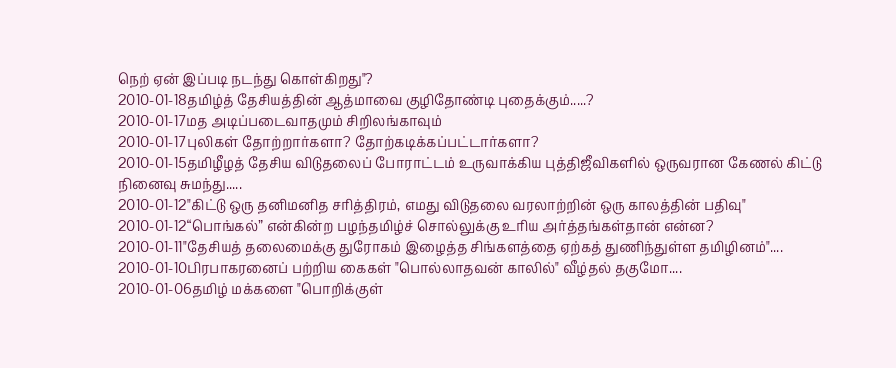நெற் ஏன் இப்படி நடந்து கொள்கிறது"?
2010-01-18தமிழ்த் தேசியத்தின் ஆத்மாவை குழிதோண்டி புதைக்கும்.....?
2010-01-17மத அடிப்படைவாதமும் சிறிலங்காவும்
2010-01-17புலிகள் தோற்றார்களா? தோற்கடிக்கப்பட்டார்களா?
2010-01-15தமிழீழத் தேசிய விடுதலைப் போராட்டம் உருவாக்கிய புத்திஜீவிகளில் ஒருவரான கேணல் கிட்டு நினைவு சுமந்து.....
2010-01-12"கிட்டு ஒரு தனிமனித சரித்திரம், எமது விடுதலை வரலாற்றின் ஒரு காலத்தின் பதிவு"
2010-01-12“பொங்கல்” என்கின்ற பழந்தமிழ்ச் சொல்லுக்கு உரிய அர்த்தங்கள்தான் என்ன?
2010-01-11"தேசியத் தலைமைக்கு துரோகம் இழைத்த சிங்களத்தை ஏற்கத் துணிந்துள்ள தமிழினம்"....
2010-01-10பிரபாகரனைப் பற்றிய கைகள் "பொல்லாதவன் காலில்" வீழ்தல் தகுமோ....
2010-01-06தமிழ் மக்களை "பொறிக்குள்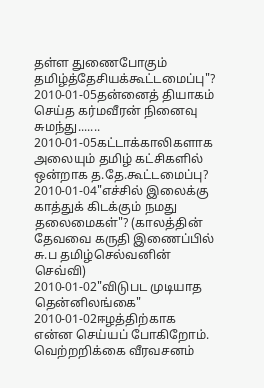தள்ள துணைபோகும் தமிழ்த்தேசியக்கூட்டமைப்பு"?
2010-01-05தன்னைத் தியாகம் செய்த கர்மவீரன் நினைவு சுமந்து.......
2010-01-05கட்டாக்காலிகளாக அலையும் தமிழ் கட்சிகளில் ஒன்றாக த.தே.கூட்டமைப்பு?
2010-01-04"எச்சில் இலைக்கு காத்துக் கிடக்கும் நமது தலைமைகள்"? (காலத்தின் தேவவை கருதி இணைப்பில் சு.ப தமிழ்செல்வனின் செவ்வி)
2010-01-02"விடுபட முடியாத தென்னிலங்கை"
2010-01-02ஈழத்திற்காக என்ன செய்யப் போகிறோம். வெற்றறிக்கை வீரவசனம்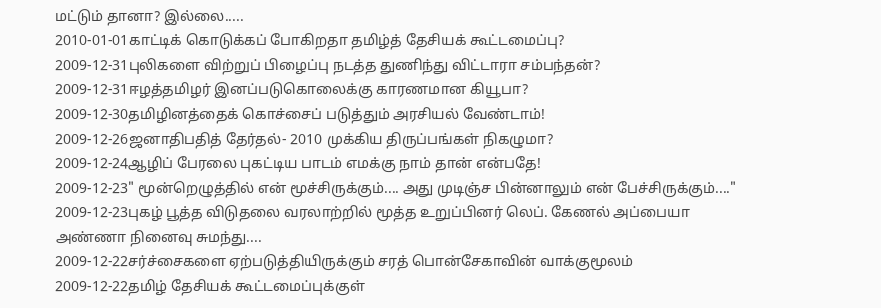மட்டும் தானா? இல்லை.....
2010-01-01காட்டிக் கொடுக்கப் போகிறதா தமிழ்த் தேசியக் கூட்டமைப்பு?
2009-12-31புலிகளை விற்றுப் பிழைப்பு நடத்த துணிந்து விட்டாரா சம்பந்தன்?
2009-12-31ஈழத்தமிழர் இனப்படுகொலைக்கு காரணமான கியூபா?
2009-12-30தமிழினத்தைக் கொச்சைப் படுத்தும் அரசியல் வேண்டாம்!
2009-12-26ஜனாதிபதித் தேர்தல்- 2010 முக்கிய திருப்பங்கள் நிகழுமா?
2009-12-24ஆழிப் பேரலை புகட்டிய பாடம் எமக்கு நாம் தான் என்பதே!
2009-12-23" மூன்றெழுத்தில் என் மூச்சிருக்கும்.... அது முடிஞ்ச பின்னாலும் என் பேச்சிருக்கும்...."
2009-12-23புகழ் பூத்த விடுதலை வரலாற்றில் மூத்த உறுப்பினர் லெப். கேணல் அப்பையா அண்ணா நினைவு சுமந்து....
2009-12-22சர்ச்சைகளை ஏற்படுத்தியிருக்கும் சரத் பொன்சேகாவின் வாக்குமூலம்
2009-12-22தமிழ் தேசியக் கூட்டமைப்புக்குள்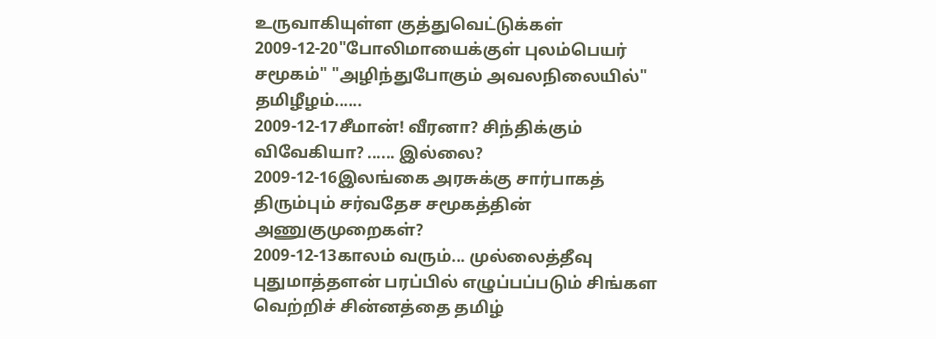உருவாகியுள்ள குத்துவெட்டுக்கள்
2009-12-20"போலிமாயைக்குள் புலம்பெயர் சமூகம்" "அழிந்துபோகும் அவலநிலையில்" தமிழீழம்......
2009-12-17சீமான்! வீரனா? சிந்திக்கும் விவேகியா? ...... இல்லை?
2009-12-16இலங்கை அரசுக்கு சார்பாகத் திரும்பும் சர்வதேச சமூகத்தின் அணுகுமுறைகள்?
2009-12-13காலம் வரும்... முல்லைத்தீவு புதுமாத்தளன் பரப்பில் எழுப்பப்படும் சிங்கள வெற்றிச் சின்னத்தை தமிழ்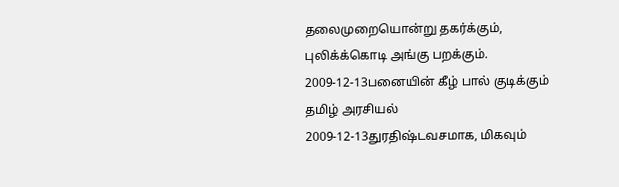தலைமுறையொன்று தகர்க்கும், புலிக்க்கொடி அங்கு பறக்கும்.
2009-12-13பனையின் கீழ் பால் குடிக்கும் தமிழ் அரசியல்
2009-12-13துரதிஷ்டவசமாக, மிகவும்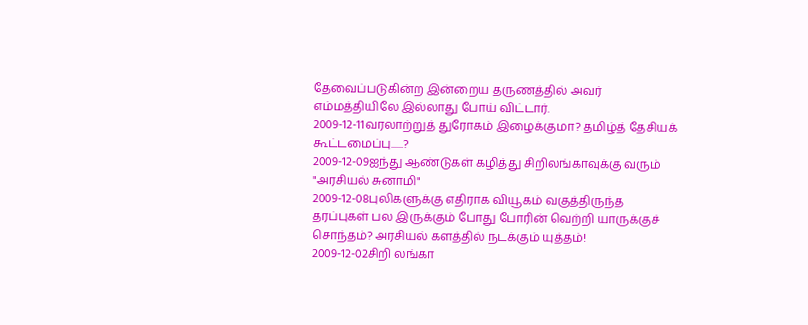தேவைப்படுகின்ற இன்றைய தருணத்தில் அவர் எம்மத்தியிலே இல்லாது போய் விட்டார்.
2009-12-11வரலாற்றுத் துரோகம் இழைக்குமா? தமிழ்த் தேசியக் கூட்டமைப்பு......?
2009-12-09ஐந்து ஆண்டுகள் கழித்து சிறிலங்காவுக்கு வரும் "அரசியல் சுனாமி"
2009-12-08புலிகளுக்கு எதிராக வியூகம் வகுத்திருந்த தரப்புகள் பல இருக்கும் போது போரின் வெற்றி யாருக்குச் சொந்தம்? அரசியல் களத்தில் நடக்கும் யுத்தம்!
2009-12-02சிறி லங்கா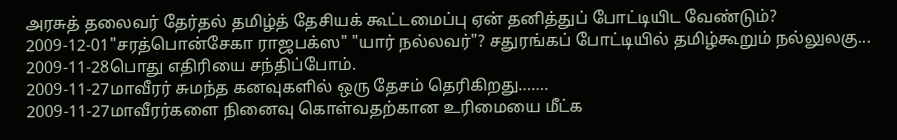அரசுத் தலைவர் தேர்தல் தமிழ்த் தேசியக் கூட்டமைப்பு ஏன் தனித்துப் போட்டியிட வேண்டும்?
2009-12-01"சரத்பொன்சேகா ராஜபக்ஸ" "யார் நல்லவர்"? சதுரங்கப் போட்டியில் தமிழ்கூறும் நல்லுலகு...
2009-11-28பொது எதிரியை சந்திப்போம்.
2009-11-27மாவீரர் சுமந்த கனவுகளில் ஒரு தேசம் தெரிகிறது…….
2009-11-27மாவீரர்களை நினைவு கொள்வதற்கான உரிமையை மீட்க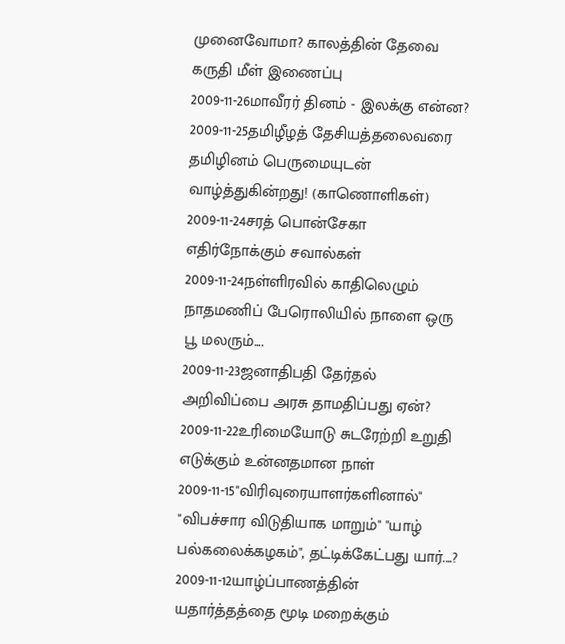முனைவோமா? காலத்தின் தேவை கருதி மீள் இணைப்பு
2009-11-26மாவீரர் தினம் - இலக்கு என்ன?
2009-11-25தமிழீழத் தேசியத்தலைவரை தமிழினம் பெருமையுடன் வாழ்த்துகின்றது! (காணொளிகள்)
2009-11-24சரத் பொன்சேகா எதிர்நோக்கும் சவால்கள்
2009-11-24நள்ளிரவில் காதிலெழும் நாதமணிப் பேரொலியில் நாளை ஒரு பூ மலரும்....
2009-11-23ஜனாதிபதி தேர்தல் அறிவிப்பை அரசு தாமதிப்பது ஏன்?
2009-11-22உரிமையோடு சுடரேற்றி உறுதி எடுக்கும் உன்னதமான நாள்
2009-11-15"விரிவுரையாளர்களினால்" "விபச்சார விடுதியாக மாறும்" "யாழ் பல்கலைக்கழகம்", தட்டிக்கேட்பது யார்....?
2009-11-12யாழ்ப்பாணத்தின் யதார்த்தத்தை மூடி மறைக்கும்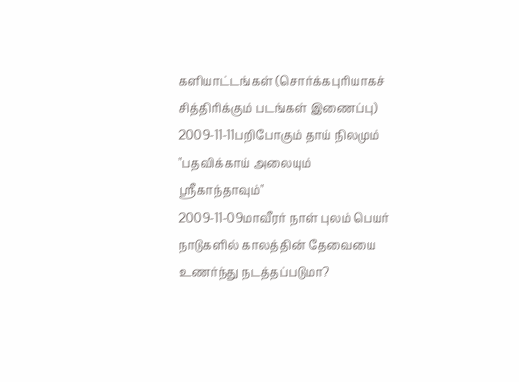களியாட்டங்கள் (சொர்க்கபுரியாகச் சித்திரிக்கும் படங்கள் இணைப்பு)
2009-11-11பறிபோகும் தாய் நிலமும் "பதவிக்காய் அலையும் ஸ்ரீகாந்தாவும்"
2009-11-09மாவீரர் நாள் புலம் பெயர் நாடுகளில் காலத்தின் தேவையை உணர்ந்து நடத்தப்படுமா?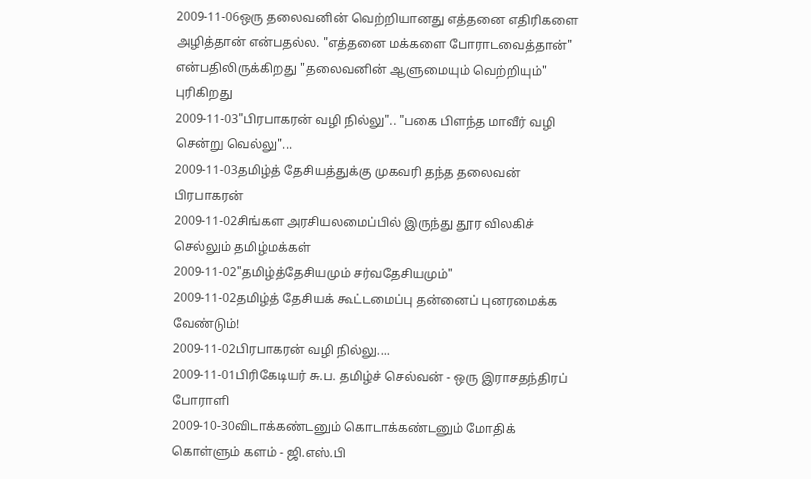2009-11-06ஒரு தலைவனின் வெற்றியானது எத்தனை எதிரிகளை அழித்தான் என்பதல்ல. "எத்தனை மக்களை போராடவைத்தான்" என்பதிலிருக்கிறது "தலைவனின் ஆளுமையும் வெற்றியும்" புரிகிறது
2009-11-03"பிரபாகரன் வழி நில்லு".. "பகை பிளந்த மாவீர் வழி சென்று வெல்லு"...
2009-11-03தமிழ்த் தேசியத்துக்கு முகவரி தந்த தலைவன் பிரபாகரன்
2009-11-02சிங்கள அரசியலமைப்பில் இருந்து தூர விலகிச் செல்லும் தமிழ்மக்கள்
2009-11-02"தமிழ்த்தேசியமும் சர்வதேசியமும்"
2009-11-02தமிழ்த் தேசியக் கூட்டமைப்பு தன்னைப் புனரமைக்க வேண்டும்!
2009-11-02பிரபாகரன் வழி நில்லு....
2009-11-01பிரிகேடியர் சு.ப. தமிழ்ச் செல்வன் - ஒரு இராசதந்திரப் போராளி
2009-10-30விடாக்கண்டனும் கொடாக்கண்டனும் மோதிக் கொள்ளும் களம் - ஜி.எஸ்.பி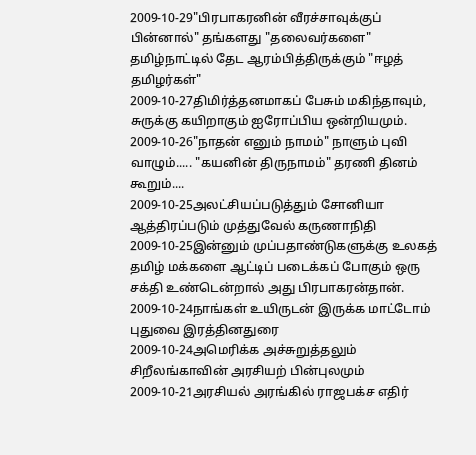2009-10-29"பிரபாகரனின் வீரச்சாவுக்குப் பின்னால்" தங்களது "தலைவர்களை" தமிழ்நாட்டில் தேட ஆரம்பித்திருக்கும் "ஈழத் தமிழர்கள்"
2009-10-27திமிர்த்தனமாகப் பேசும் மகிந்தாவும், சுருக்கு கயிறாகும் ஐரோப்பிய ஒன்றியமும்.
2009-10-26"நாதன் எனும் நாமம்" நாளும் புவி வாழும்..... "கயனின் திருநாமம்" தரணி தினம் கூறும்....
2009-10-25அலட்சியப்படுத்தும் சோனியா ஆத்திரப்படும் முத்துவேல் கருணாநிதி
2009-10-25இன்னும் முப்பதாண்டுகளுக்கு உலகத் தமிழ் மக்களை ஆட்டிப் படைக்கப் போகும் ஒரு சக்தி உண்டென்றால் அது பிரபாகரன்தான்.
2009-10-24நாங்கள் உயிருடன் இருக்க மாட்டோம் புதுவை இரத்தினதுரை
2009-10-24அமெரிக்க அச்சுறுத்தலும் சிறீலங்காவின் அரசியற் பின்புலமும்
2009-10-21அரசியல் அரங்கில் ராஜபக்ச எதிர்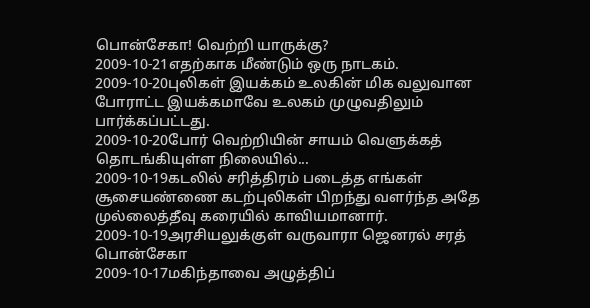பொன்சேகா! வெற்றி யாருக்கு?
2009-10-21எதற்காக மீண்டும் ஒரு நாடகம்.
2009-10-20புலிகள் இயக்கம் உலகின் மிக வலுவான போராட்ட இயக்கமாவே உலகம் முழுவதிலும் பார்க்கப்பட்டது.
2009-10-20போர் வெற்றியின் சாயம் வெளுக்கத் தொடங்கியுள்ள நிலையில்...
2009-10-19கடலில் சரித்திரம் படைத்த எங்கள் சூசையண்ணை கடற்புலிகள் பிறந்து வளர்ந்த அதே முல்லைத்தீவு கரையில் காவியமானார்.
2009-10-19அரசியலுக்குள் வருவாரா ஜெனரல் சரத் பொன்சேகா
2009-10-17மகிந்தாவை அழுத்திப்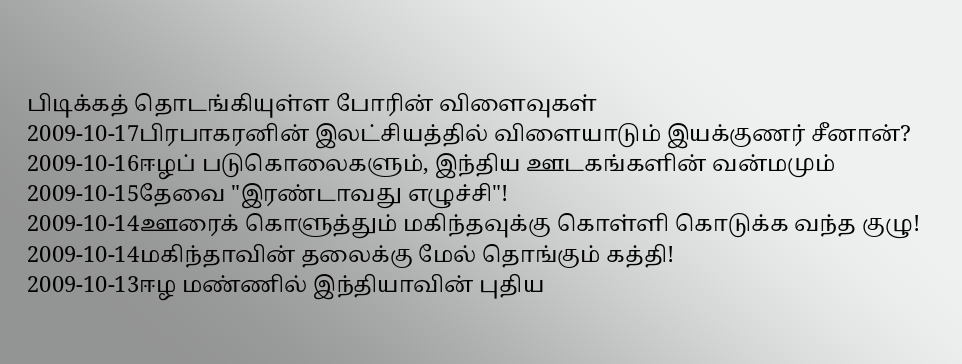பிடிக்கத் தொடங்கியுள்ள போரின் விளைவுகள்
2009-10-17பிரபாகரனின் இலட்சியத்தில் விளையாடும் இயக்குணர் சீனான்?
2009-10-16ஈழப் படுகொலைகளும், இந்திய ஊடகங்களின் வன்மமும்
2009-10-15தேவை "இரண்டாவது எழுச்சி"!
2009-10-14ஊரைக் கொளுத்தும் மகிந்தவுக்கு கொள்ளி கொடுக்க வந்த குழு!
2009-10-14மகிந்தாவின் தலைக்கு மேல் தொங்கும் கத்தி!
2009-10-13ஈழ மண்ணில் இந்தியாவின் புதிய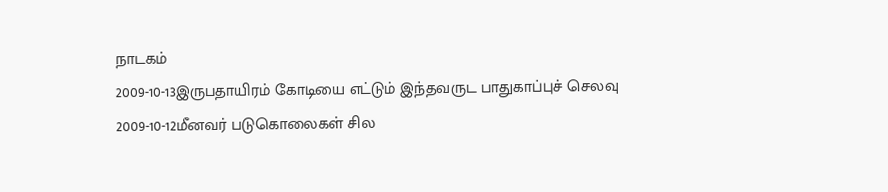நாடகம்
2009-10-13இருபதாயிரம் கோடியை எட்டும் இந்தவருட பாதுகாப்புச் செலவு
2009-10-12மீனவர் படுகொலைகள் சில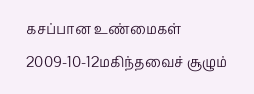கசப்பான உண்மைகள்
2009-10-12மகிந்தவைச் சூழும்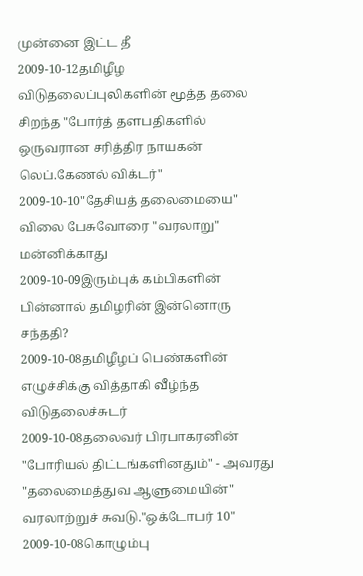முன்னை இட்ட தீ
2009-10-12தமிழீழ விடுதலைப்புலிகளின் மூத்த தலை சிறந்த "போர்த் தளபதிகளில் ஒருவரான சரித்திர நாயகன் லெப்.கேணல் விக்டர்"
2009-10-10"தேசியத் தலைமையை" விலை பேசுவோரை "வரலாறு" மன்னிக்காது
2009-10-09இரும்புக் கம்பிகளின் பின்னால் தமிழரின் இன்னொரு சந்ததி?
2009-10-08தமிழீழப் பெண்களின் எழுச்சிக்கு வித்தாகி வீழ்ந்த விடுதலைச்சுடர்
2009-10-08தலைவர் பிரபாகரனின் "போரியல் திட்டங்களினதும்" - அவரது "தலைமைத்துவ ஆளுமையின்" வரலாற்றுச் சுவடு."ஒக்டோபர் 10"
2009-10-08கொழும்பு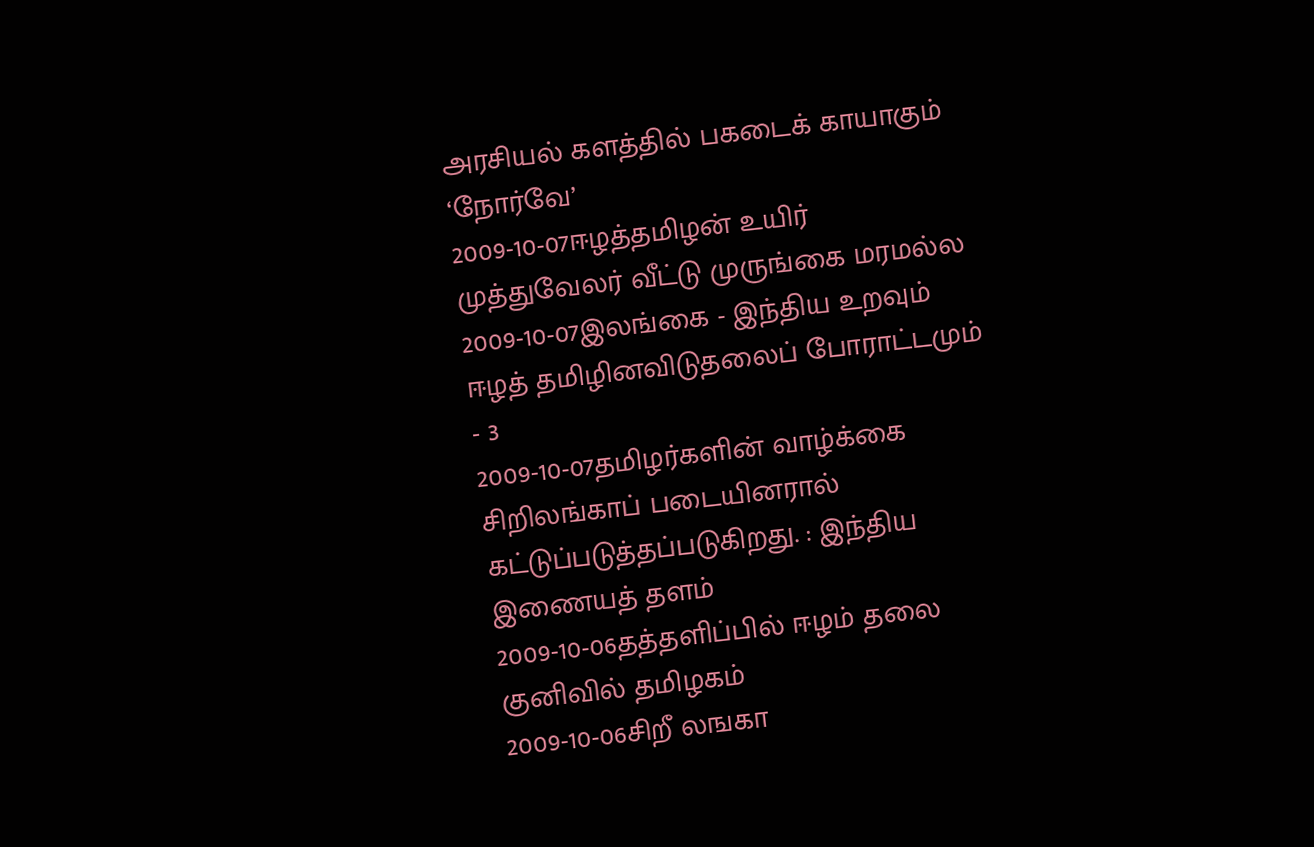அரசியல் களத்தில் பகடைக் காயாகும் ‘நோர்வே’
2009-10-07ஈழத்தமிழன் உயிர் முத்துவேலர் வீட்டு முருங்கை மரமல்ல
2009-10-07இலங்கை - இந்திய உறவும் ஈழத் தமிழினவிடுதலைப் போராட்டமும் - 3
2009-10-07தமிழர்களின் வாழ்க்கை சிறிலங்காப் படையினரால் கட்டுப்படுத்தப்படுகிறது. : இந்திய இணையத் தளம்
2009-10-06தத்தளிப்பில் ஈழம் தலை குனிவில் தமிழகம்
2009-10-06சிறீ லஙகா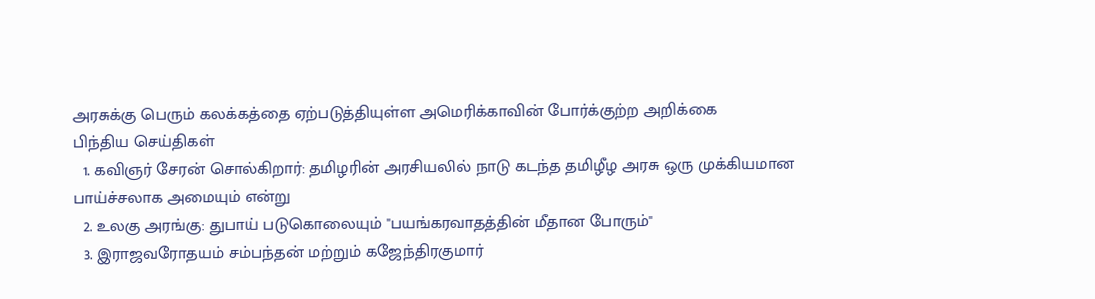அரசுக்கு பெரும் கலக்கத்தை ஏற்படுத்தியுள்ள அமெரிக்காவின் போர்க்குற்ற அறிக்கை
பிந்திய செய்திகள்
  1. கவிஞர் சேரன் சொல்கிறார்: தமிழரின் அரசியலில் நாடு கடந்த தமிழீழ அரசு ஒரு முக்கியமான பாய்ச்சலாக அமையும் என்று
  2. உலகு அரங்கு: துபாய் படுகொலையும் "பயங்கரவாதத்தின் மீதான போரும்"
  3. இராஜவரோதயம் சம்பந்தன் மற்றும் கஜேந்திரகுமார்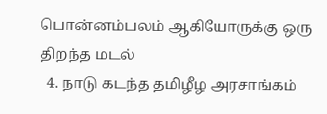பொன்னம்பலம் ஆகியோருக்கு ஒரு திறந்த மடல்
  4. நாடு கடந்த தமிழீழ அரசாங்கம்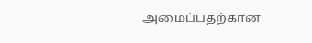அமைப்பதற்கான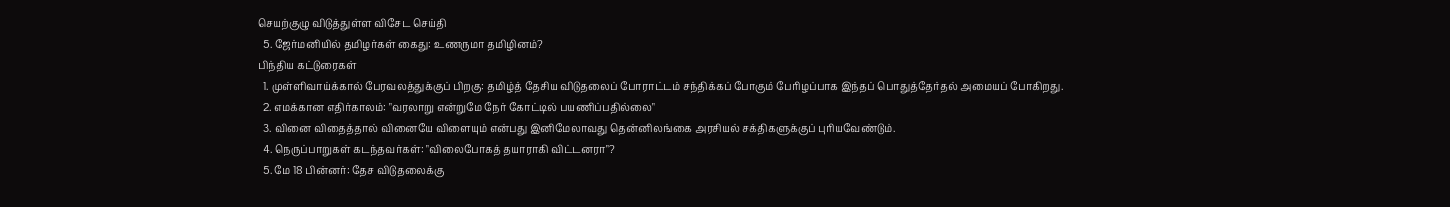செயற்குழு விடுத்துள்ள விசேட செய்தி
  5. ஜேர்மனியில் தமிழர்கள் கைது: உணருமா தமிழினம்?
பிந்திய கட்டுரைகள்
  1. முள்ளிவாய்க்கால் பேரவலத்துக்குப் பிறகு: தமிழ்த் தேசிய விடுதலைப் போராட்டம் சந்திக்கப் போகும் பேரிழப்பாக இந்தப் பொதுத்தேர்தல் அமையப் போகிறது.
  2. எமக்கான எதிர்காலம்: "வரலாறு என்றுமே நேர் கோட்டில் பயணிப்பதில்லை"
  3. வினை விதைத்தால் வினையே விளையும் என்பது இனிமேலாவது தென்னிலங்கை அரசியல் சக்திகளுக்குப் புரியவேண்டும்.
  4. நெருப்பாறுகள் கடந்தவர்கள்: "விலைபோகத் தயாராகி விட்டனரா"?
  5. மே 18 பின்னர்: தேச விடுதலைக்கு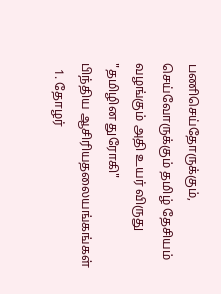பணிசெய்தோருக்கும், செய்வோருக்கும் தமிழ் தேசியம் வழங்கும் அதி உயர் விருது "தமிழின துரோகி"
பிந்திய ஆசிரியதலையங்கங்கள்
  1. தோழர்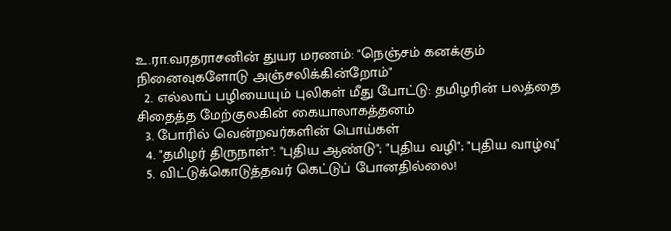உ.ரா.வரதராசனின் துயர மரணம்: "நெஞ்சம் கனக்கும் நினைவுகளோடு அஞ்சலிக்கின்றோம்"
  2. எல்லாப் பழியையும் புலிகள் மீது போட்டு: தமிழரின் பலத்தை சிதைத்த மேற்குலகின் கையாலாகத்தனம்
  3. போரில் வென்றவர்களின் பொய்கள்
  4. "தமிழர் திருநாள்": "புதிய ஆண்டு"; "புதிய வழி"; "புதிய வாழ்வு"
  5. விட்டுக்கொடுத்தவர் கெட்டுப் போனதில்லை!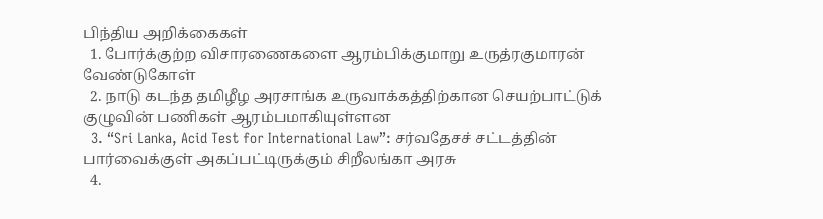பிந்திய அறிக்கைகள்
  1. போர்க்குற்ற விசாரணைகளை ஆரம்பிக்குமாறு உருத்ரகுமாரன் வேண்டுகோள்
  2. நாடு கடந்த தமிழீழ அரசாங்க உருவாக்கத்திற்கான செயற்பாட்டுக் குழுவின் பணிகள் ஆரம்பமாகியுள்ளன
  3. “Sri Lanka, Acid Test for International Law”: சர்வதேசச் சட்டத்தின் பார்வைக்குள் அகப்பட்டிருக்கும் சிறீலங்கா அரசு
  4.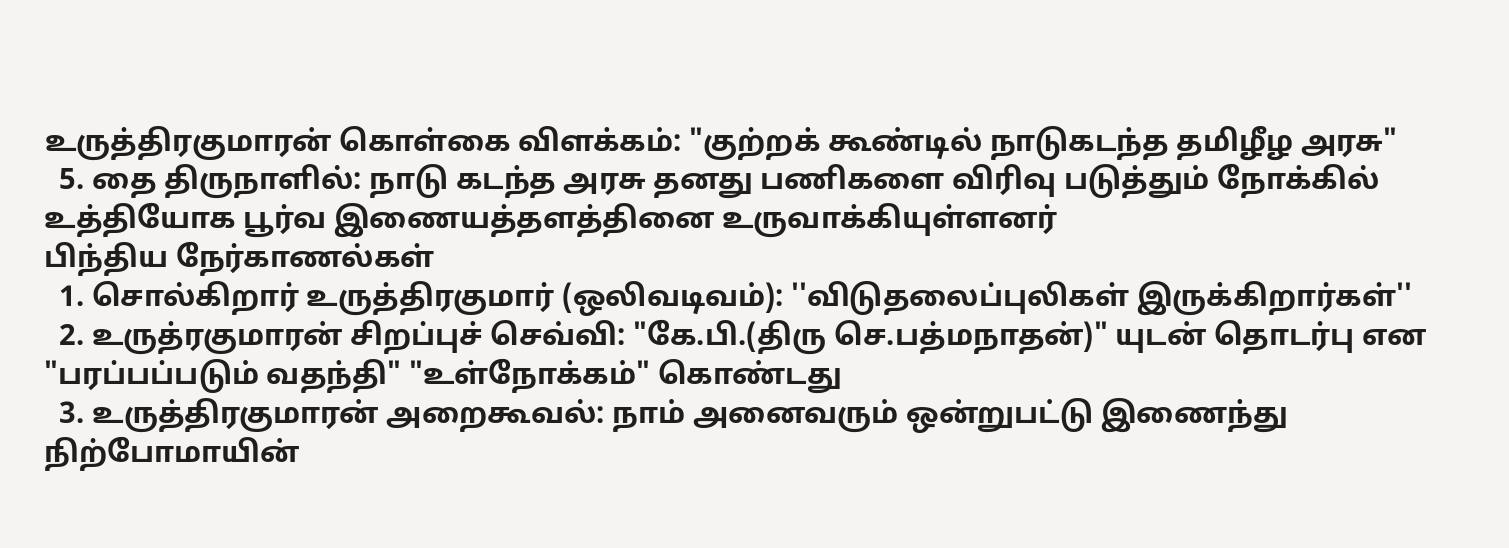உருத்திரகுமாரன் கொள்கை விளக்கம்: "குற்றக் கூண்டில் நாடுகடந்த தமிழீழ அரசு"
  5. தை திருநாளில்: நாடு கடந்த அரசு தனது பணிகளை விரிவு படுத்தும் நோக்கில் உத்தியோக பூர்வ இணையத்தளத்தினை உருவாக்கியுள்ளனர்
பிந்திய நேர்காணல்கள்
  1. சொல்கிறார் உருத்திரகுமார் (ஒலிவடிவம்): ''விடுதலைப்புலிகள் இருக்கிறார்கள்''
  2. உருத்ரகுமாரன் சிறப்புச் செவ்வி: "கே.பி.(திரு செ.பத்மநாதன்)" யுடன் தொடர்பு என "பரப்பப்படும் வதந்தி" "உள்நோக்கம்" கொண்டது
  3. உருத்திரகுமாரன் அறைகூவல்: நாம் அனைவரும் ஒன்றுபட்டு இணைந்து நிற்போமாயின்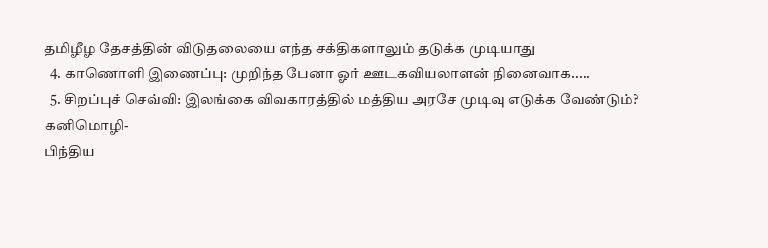தமிழீழ தேசத்தின் விடுதலையை எந்த சக்திகளாலும் தடுக்க முடியாது
  4. காணொளி இணைப்பு: முறிந்த பேனா ஓர் ஊடகவியலாளன் நினைவாக.....
  5. சிறப்புச் செவ்வி: இலங்கை விவகாரத்தில் மத்திய அரசே முடிவு எடுக்க வேண்டும்? கனிமொழி-
பிந்திய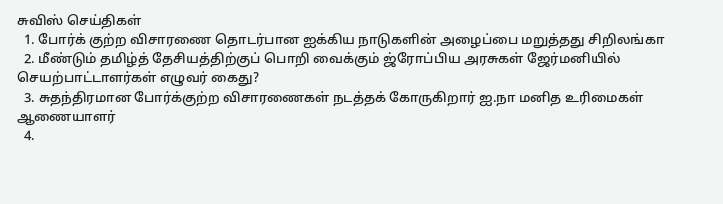சுவிஸ் செய்திகள்
  1. போர்க் குற்ற விசாரணை தொடர்பான ஐக்கிய நாடுகளின் அழைப்பை மறுத்தது சிறிலங்கா
  2. மீண்டும் தமிழ்த் தேசியத்திற்குப் பொறி வைக்கும் ஜ்ரோப்பிய அரசுகள் ஜேர்மனியில் செயற்பாட்டாளர்கள் எழுவர் கைது?
  3. சுதந்திரமான போர்க்குற்ற விசாரணைகள் நடத்தக் கோருகிறார் ஐ.நா மனித உரிமைகள் ஆணையாளர்
  4.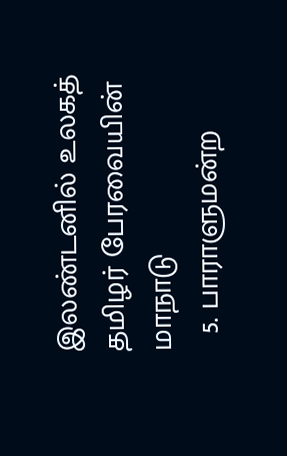இலண்டனில் உலகத் தமிழர் பேரவையின் மாநாடு
  5. பாராளுமன்ற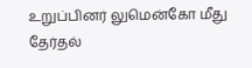உறுப்பினர் லுமென்கோ மீது தேர்தல்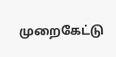முறைகேட்டு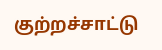குற்றச்சாட்டு